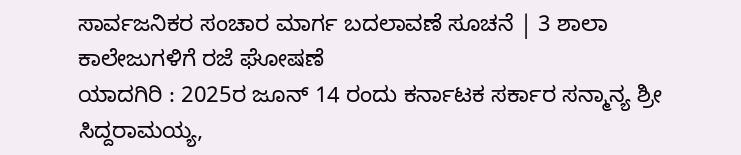ಸಾರ್ವಜನಿಕರ ಸಂಚಾರ ಮಾರ್ಗ ಬದಲಾವಣೆ ಸೂಚನೆ | 3 ಶಾಲಾ ಕಾಲೇಜುಗಳಿಗೆ ರಜೆ ಘೋಷಣೆ
ಯಾದಗಿರಿ : 2025ರ ಜೂನ್ 14 ರಂದು ಕರ್ನಾಟಕ ಸರ್ಕಾರ ಸನ್ಮಾನ್ಯ ಶ್ರೀ ಸಿದ್ದರಾಮಯ್ಯ,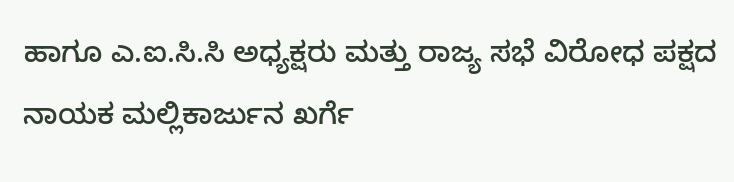ಹಾಗೂ ಎ.ಐ.ಸಿ.ಸಿ ಅಧ್ಯಕ್ಷರು ಮತ್ತು ರಾಜ್ಯ ಸಭೆ ವಿರೋಧ ಪಕ್ಷದ ನಾಯಕ ಮಲ್ಲಿಕಾರ್ಜುನ ಖರ್ಗೆ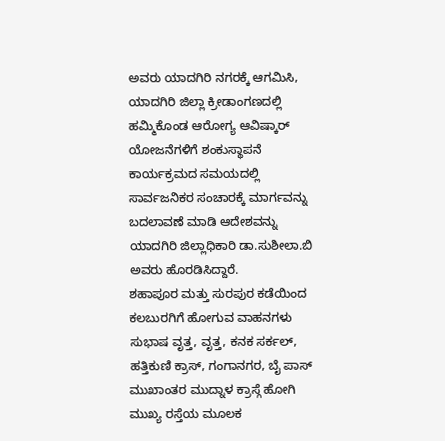ಅವರು ಯಾದಗಿರಿ ನಗರಕ್ಕೆ ಆಗಮಿಸಿ, ಯಾದಗಿರಿ ಜಿಲ್ಲಾ ಕ್ರೀಡಾಂಗಣದಲ್ಲಿ ಹಮ್ಮಿಕೊಂಡ ಆರೋಗ್ಯ ಆವಿಷ್ಕಾರ್ ಯೋಜನೆಗಳಿಗೆ ಶಂಕುಸ್ಥಾಪನೆ ಕಾರ್ಯಕ್ರಮದ ಸಮಯದಲ್ಲಿ ಸಾರ್ವಜನಿಕರ ಸಂಚಾರಕ್ಕೆ ಮಾರ್ಗವನ್ನು ಬದಲಾವಣೆ ಮಾಡಿ ಆದೇಶವನ್ನು ಯಾದಗಿರಿ ಜಿಲ್ಲಾಧಿಕಾರಿ ಡಾ.ಸುಶೀಲಾ.ಬಿ ಅವರು ಹೊರಡಿಸಿದ್ದಾರೆ.
ಶಹಾಪೂರ ಮತ್ತು ಸುರಪುರ ಕಡೆಯಿಂದ ಕಲಬುರಗಿಗೆ ಹೋಗುವ ವಾಹನಗಳು ಸುಭಾಷ ವೃತ್ತ, ವೃತ್ತ, ಕನಕ ಸರ್ಕಲ್, ಹತ್ತಿಕುಣಿ ಕ್ರಾಸ್, ಗಂಗಾನಗರ, ಬೈ ಪಾಸ್ ಮುಖಾಂತರ ಮುದ್ನಾಳ ಕ್ರಾಸ್ಗೆ ಹೋಗಿ ಮುಖ್ಯ ರಸ್ತೆಯ ಮೂಲಕ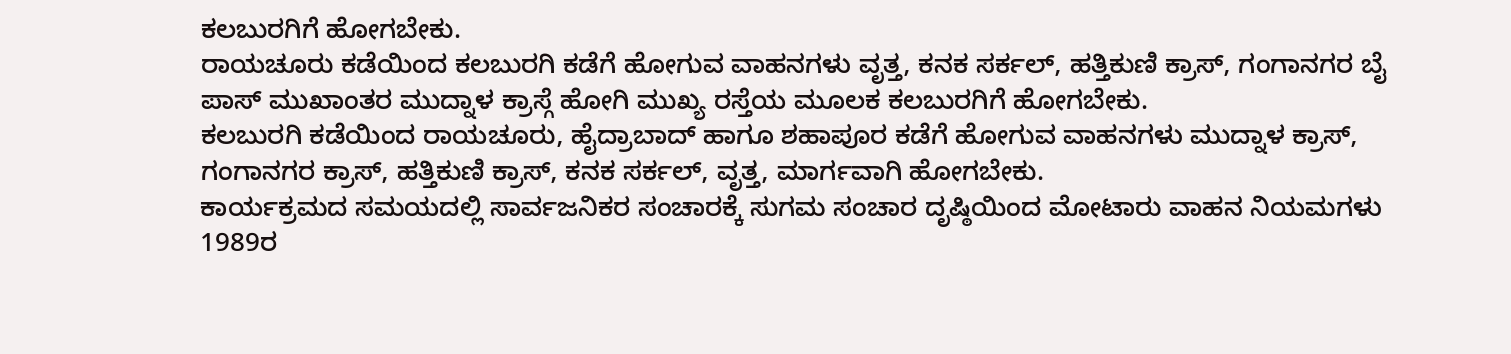ಕಲಬುರಗಿಗೆ ಹೋಗಬೇಕು.
ರಾಯಚೂರು ಕಡೆಯಿಂದ ಕಲಬುರಗಿ ಕಡೆಗೆ ಹೋಗುವ ವಾಹನಗಳು ವೃತ್ತ, ಕನಕ ಸರ್ಕಲ್, ಹತ್ತಿಕುಣಿ ಕ್ರಾಸ್, ಗಂಗಾನಗರ ಬೈ ಪಾಸ್ ಮುಖಾಂತರ ಮುದ್ನಾಳ ಕ್ರಾಸ್ಗೆ ಹೋಗಿ ಮುಖ್ಯ ರಸ್ತೆಯ ಮೂಲಕ ಕಲಬುರಗಿಗೆ ಹೋಗಬೇಕು.
ಕಲಬುರಗಿ ಕಡೆಯಿಂದ ರಾಯಚೂರು, ಹೈದ್ರಾಬಾದ್ ಹಾಗೂ ಶಹಾಪೂರ ಕಡೆಗೆ ಹೋಗುವ ವಾಹನಗಳು ಮುದ್ನಾಳ ಕ್ರಾಸ್, ಗಂಗಾನಗರ ಕ್ರಾಸ್, ಹತ್ತಿಕುಣಿ ಕ್ರಾಸ್, ಕನಕ ಸರ್ಕಲ್, ವೃತ್ತ, ಮಾರ್ಗವಾಗಿ ಹೋಗಬೇಕು.
ಕಾರ್ಯಕ್ರಮದ ಸಮಯದಲ್ಲಿ ಸಾರ್ವಜನಿಕರ ಸಂಚಾರಕ್ಕೆ ಸುಗಮ ಸಂಚಾರ ದೃಷ್ಠಿಯಿಂದ ಮೋಟಾರು ವಾಹನ ನಿಯಮಗಳು 1989ರ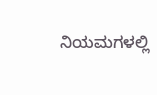ನಿಯಮಗಳಲ್ಲಿ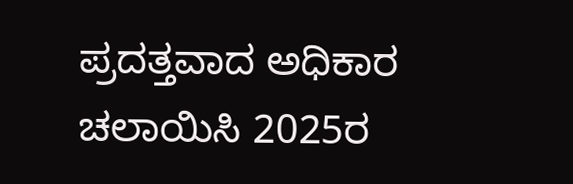ಪ್ರದತ್ತವಾದ ಅಧಿಕಾರ ಚಲಾಯಿಸಿ 2025ರ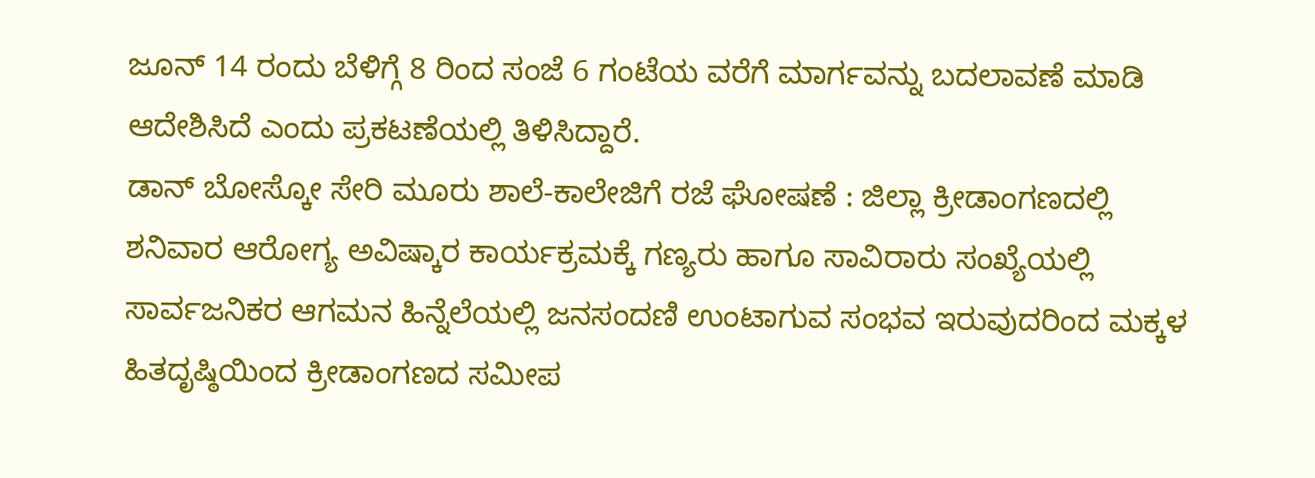ಜೂನ್ 14 ರಂದು ಬೆಳಿಗ್ಗೆ 8 ರಿಂದ ಸಂಜೆ 6 ಗಂಟೆಯ ವರೆಗೆ ಮಾರ್ಗವನ್ನು ಬದಲಾವಣೆ ಮಾಡಿ ಆದೇಶಿಸಿದೆ ಎಂದು ಪ್ರಕಟಣೆಯಲ್ಲಿ ತಿಳಿಸಿದ್ದಾರೆ.
ಡಾನ್ ಬೋಸ್ಕೋ ಸೇರಿ ಮೂರು ಶಾಲೆ-ಕಾಲೇಜಿಗೆ ರಜೆ ಘೋಷಣೆ : ಜಿಲ್ಲಾ ಕ್ರೀಡಾಂಗಣದಲ್ಲಿ ಶನಿವಾರ ಆರೋಗ್ಯ ಅವಿಷ್ಕಾರ ಕಾರ್ಯಕ್ರಮಕ್ಕೆ ಗಣ್ಯರು ಹಾಗೂ ಸಾವಿರಾರು ಸಂಖ್ಯೆಯಲ್ಲಿ ಸಾರ್ವಜನಿಕರ ಆಗಮನ ಹಿನ್ನೆಲೆಯಲ್ಲಿ ಜನಸಂದಣಿ ಉಂಟಾಗುವ ಸಂಭವ ಇರುವುದರಿಂದ ಮಕ್ಕಳ ಹಿತದೃಷ್ಠಿಯಿಂದ ಕ್ರೀಡಾಂಗಣದ ಸಮೀಪ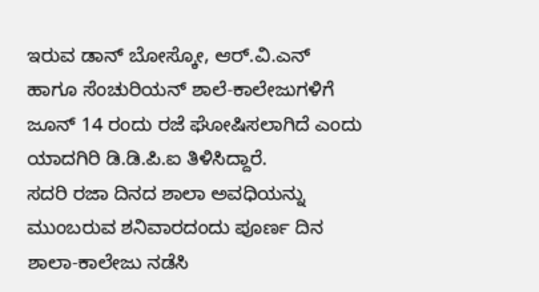ಇರುವ ಡಾನ್ ಬೋಸ್ಕೋ, ಆರ್.ವಿ.ಎನ್ ಹಾಗೂ ಸೆಂಚುರಿಯನ್ ಶಾಲೆ-ಕಾಲೇಜುಗಳಿಗೆ ಜೂನ್ 14 ರಂದು ರಜೆ ಘೋಷಿಸಲಾಗಿದೆ ಎಂದು ಯಾದಗಿರಿ ಡಿ.ಡಿ.ಪಿ.ಐ ತಿಳಿಸಿದ್ದಾರೆ.
ಸದರಿ ರಜಾ ದಿನದ ಶಾಲಾ ಅವಧಿಯನ್ನು ಮುಂಬರುವ ಶನಿವಾರದಂದು ಪೂರ್ಣ ದಿನ ಶಾಲಾ-ಕಾಲೇಜು ನಡೆಸಿ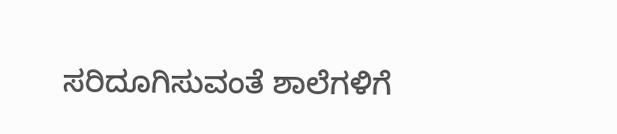ಸರಿದೂಗಿಸುವಂತೆ ಶಾಲೆಗಳಿಗೆ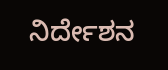ನಿರ್ದೇಶನ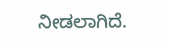ನೀಡಲಾಗಿದೆ.